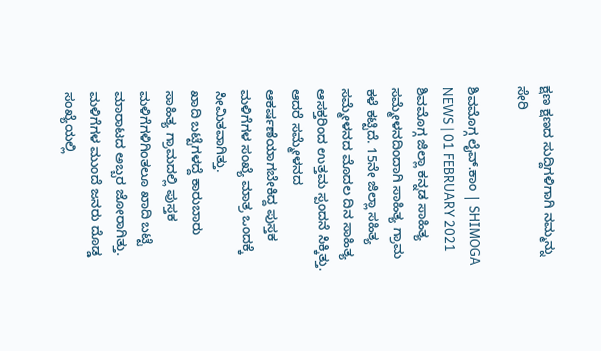ಕ್ಷಣ ಕ್ಷಣದ ಸುದ್ದಿಗಳಿಗಾಗಿ ನಮ್ಮನ್ನು ಸೇರಿ

ಶಿವಮೊಗ್ಗ ಲೈವ್.ಕಾಂ | SHIMOGA NEWS | 01 FEBRUARY 2021
ಶಿವಮೊಗ್ಗ ಜಿಲ್ಲಾ ಕನ್ನಡ ಸಾಹಿತ್ಯ ಸಮ್ಮೇಳನದಿಂದಾಗಿ ಸಾಹಿತ್ಯ ಗ್ರಾಮ ಕಳೆ ಕಟ್ಟಿದೆ. 15ನೇ ಜಿಲ್ಲಾ ಸಹಿತ್ಯ ಸಮ್ಮೇಳನದ ಮೊದಲ ದಿನ ಸಾಹಿತ್ಯ ಆಸಕ್ತರಿಂದ ಉತ್ತಮ ಸ್ಪಂದನೆ ಸಿಕ್ಕಿತ್ತು. ಆದರೆ ಸಮ್ಮೇಳನದ ಆಕರ್ಷಣೆಯಾಗಬೇಕಿದ್ದ ಪುಸ್ತಕ ಮಳಿಗೆಗಳ ಸಂಖ್ಯೆ ಮಾತ್ರ ಒಂದಕ್ಕೆ ಸೀಮಿತವಾಗಿತ್ತು.
ಖಾದಿ ಬಟ್ಟೆಗಳದ್ದೆ ಕಾರುಬಾರು
ಸಾಹಿತ್ಯ ಗ್ರಾಮದಲ್ಲಿ ಪುಸ್ತಕ ಮಳಿಗೆಗಳಿಗಿಂತಲೂ ಖಾದಿ ಬಟ್ಟೆ ಮಾರಾಟದ ಅಬ್ಬರ ಜೋರಾಗಿತ್ತು. ಮಳಿಗೆಗಳ ಮುಂದೆ ಜನರು ದೊಡ್ಡ ಸಂಖ್ಯೆಯಲ್ಲಿ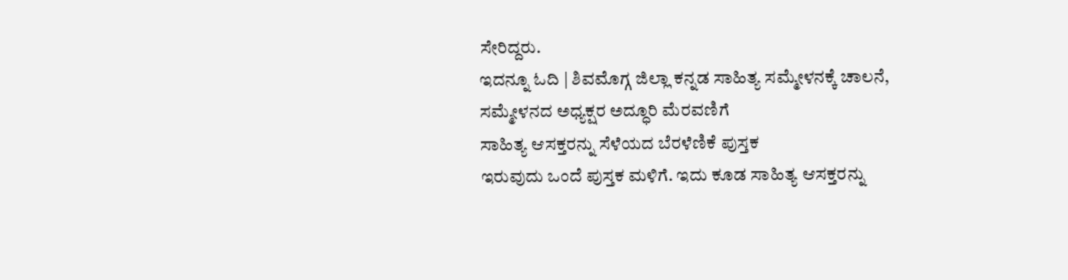ಸೇರಿದ್ದರು.
ಇದನ್ನೂ ಓದಿ | ಶಿವಮೊಗ್ಗ ಜಿಲ್ಲಾ ಕನ್ನಡ ಸಾಹಿತ್ಯ ಸಮ್ಮೇಳನಕ್ಕೆ ಚಾಲನೆ, ಸಮ್ಮೇಳನದ ಅಧ್ಯಕ್ಷರ ಅದ್ಧೂರಿ ಮೆರವಣಿಗೆ
ಸಾಹಿತ್ಯ ಆಸಕ್ತರನ್ನು ಸೆಳೆಯದ ಬೆರಳೆಣಿಕೆ ಪುಸ್ತಕ
ಇರುವುದು ಒಂದೆ ಪುಸ್ತಕ ಮಳಿಗೆ. ಇದು ಕೂಡ ಸಾಹಿತ್ಯ ಆಸಕ್ತರನ್ನು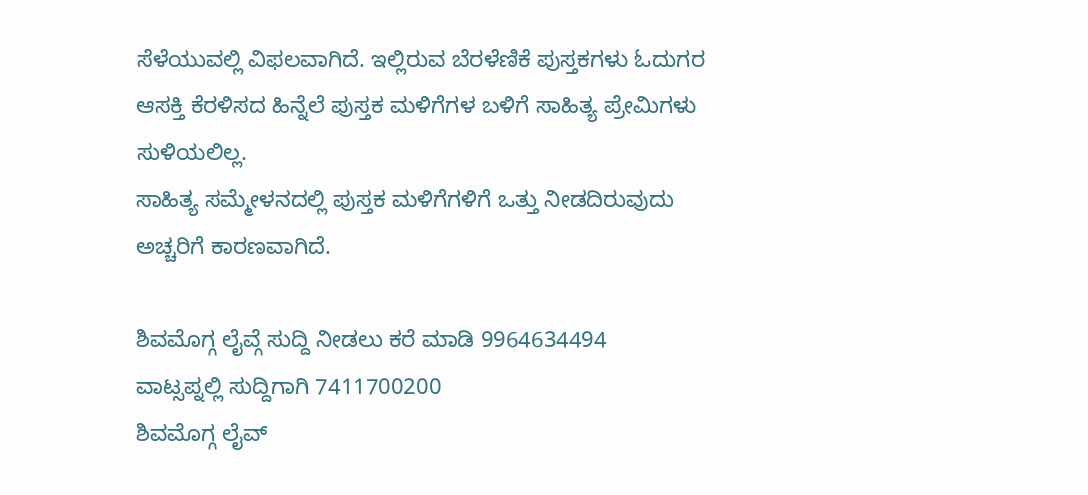ಸೆಳೆಯುವಲ್ಲಿ ವಿಫಲವಾಗಿದೆ. ಇಲ್ಲಿರುವ ಬೆರಳೆಣಿಕೆ ಪುಸ್ತಕಗಳು ಓದುಗರ ಆಸಕ್ತಿ ಕೆರಳಿಸದ ಹಿನ್ನೆಲೆ ಪುಸ್ತಕ ಮಳಿಗೆಗಳ ಬಳಿಗೆ ಸಾಹಿತ್ಯ ಪ್ರೇಮಿಗಳು ಸುಳಿಯಲಿಲ್ಲ.
ಸಾಹಿತ್ಯ ಸಮ್ಮೇಳನದಲ್ಲಿ ಪುಸ್ತಕ ಮಳಿಗೆಗಳಿಗೆ ಒತ್ತು ನೀಡದಿರುವುದು ಅಚ್ಚರಿಗೆ ಕಾರಣವಾಗಿದೆ.

ಶಿವಮೊಗ್ಗ ಲೈವ್ಗೆ ಸುದ್ದಿ ನೀಡಲು ಕರೆ ಮಾಡಿ 9964634494
ವಾಟ್ಸಪ್ನಲ್ಲಿ ಸುದ್ದಿಗಾಗಿ 7411700200
ಶಿವಮೊಗ್ಗ ಲೈವ್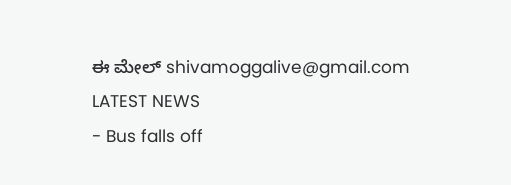ಈ ಮೇಲ್ shivamoggalive@gmail.com
LATEST NEWS
- Bus falls off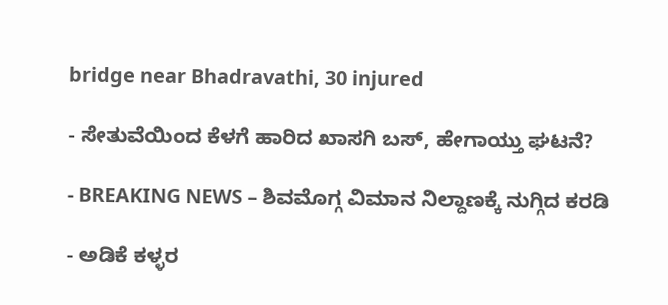bridge near Bhadravathi, 30 injured

- ಸೇತುವೆಯಿಂದ ಕೆಳಗೆ ಹಾರಿದ ಖಾಸಗಿ ಬಸ್, ಹೇಗಾಯ್ತು ಘಟನೆ?

- BREAKING NEWS – ಶಿವಮೊಗ್ಗ ವಿಮಾನ ನಿಲ್ದಾಣಕ್ಕೆ ನುಗ್ಗಿದ ಕರಡಿ

- ಅಡಿಕೆ ಕಳ್ಳರ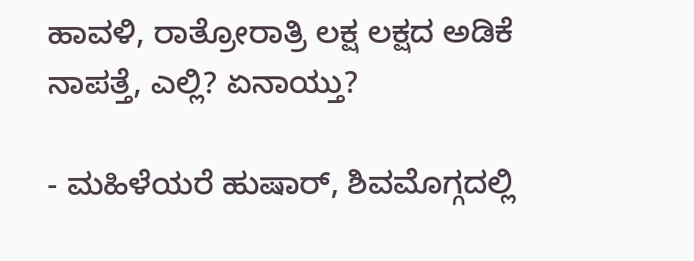ಹಾವಳಿ, ರಾತ್ರೋರಾತ್ರಿ ಲಕ್ಷ ಲಕ್ಷದ ಅಡಿಕೆ ನಾಪತ್ತೆ, ಎಲ್ಲಿ? ಏನಾಯ್ತು?

- ಮಹಿಳೆಯರೆ ಹುಷಾರ್, ಶಿವಮೊಗ್ಗದಲ್ಲಿ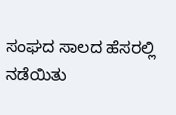ಸಂಘದ ಸಾಲದ ಹೆಸರಲ್ಲಿ ನಡೆಯಿತು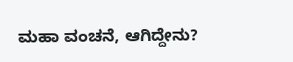ಮಹಾ ವಂಚನೆ, ಆಗಿದ್ದೇನು?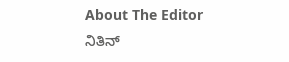About The Editor
ನಿತಿನ್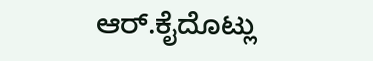ಆರ್.ಕೈದೊಟ್ಲು